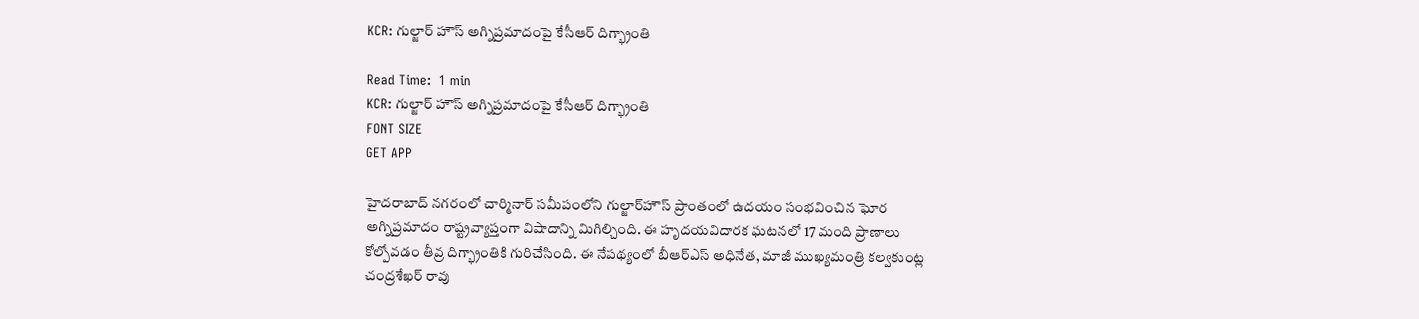KCR: గుల్జార్ హౌస్ అగ్నిప్రమాదంపై కేసీఆర్ దిగ్భ్రాంతి

Read Time:  1 min
KCR: గుల్జార్ హౌస్ అగ్నిప్రమాదంపై కేసీఆర్ దిగ్భ్రాంతి
FONT SIZE
GET APP

హైదరాబాద్‌ నగరంలో చార్మినార్‌ సమీపంలోని గుల్జార్‌హౌస్‌ ప్రాంతంలో ఉదయం సంభవించిన ఘోర అగ్నిప్రమాదం రాష్ట్రవ్యాప్తంగా విషాదాన్ని మిగిల్చింది. ఈ హృదయవిదారక ఘటనలో 17 మంది ప్రాణాలు కోల్పోవడం తీవ్ర దిగ్భ్రాంతికి గురిచేసింది. ఈ నేపథ్యంలో బీఆర్ఎస్ అధినేత, మాజీ ముఖ్యమంత్రి కల్వకుంట్ల చంద్రశేఖర్ రావు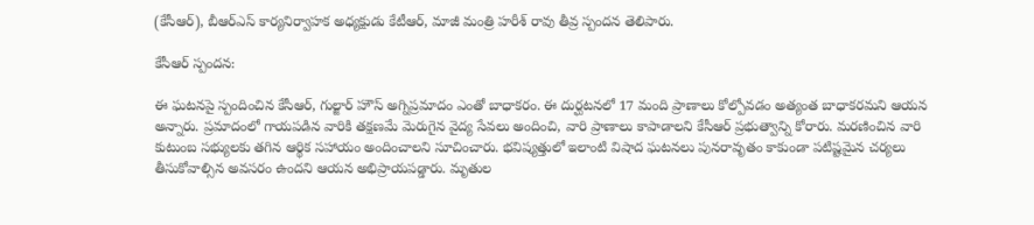(కేసీఆర్), బీఆర్ఎస్ కార్యనిర్వాహక అధ్యక్షుడు కేటీఆర్, మాజీ మంత్రి హరీశ్ రావు తీవ్ర స్పందన తెలిపారు.

కేసీఆర్ స్పందన:

ఈ ఘటనపై స్పందించిన కేసీఆర్, గుల్జార్‌ హౌస్‌ అగ్నిప్రమాదం ఎంతో బాధాకరం. ఈ దుర్ఘటనలో 17 మంది ప్రాణాలు కోల్పోవడం అత్యంత బాధాకరమని ఆయన అన్నారు. ప్రమాదంలో గాయపడిన వారికి తక్షణమే మెరుగైన వైద్య సేవలు అందించి, వారి ప్రాణాలు కాపాడాలని కేసీఆర్ ప్రభుత్వాన్ని కోరారు. మరణించిన వారి కుటుంబ సభ్యులకు తగిన ఆర్థిక సహాయం అందించాలని సూచించారు. భవిష్యత్తులో ఇలాంటి విషాద ఘటనలు పునరావృతం కాకుండా పటిష్టమైన చర్యలు తీసుకోవాల్సిన అవసరం ఉందని ఆయన అభిప్రాయపడ్డారు. మృతుల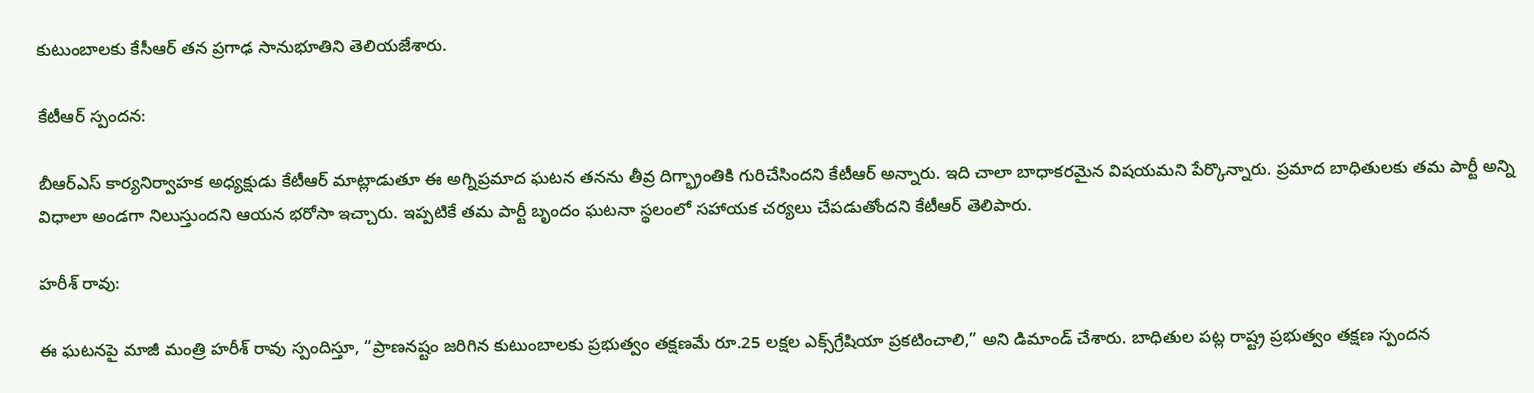కుటుంబాలకు కేసీఆర్ తన ప్రగాఢ సానుభూతిని తెలియజేశారు.

కేటీఆర్ స్పందన:

బీఆర్ఎస్ కార్యనిర్వాహక అధ్యక్షుడు కేటీఆర్ మాట్లాడుతూ ఈ అగ్నిప్రమాద ఘటన తనను తీవ్ర దిగ్భ్రాంతికి గురిచేసిందని కేటీఆర్‌ అన్నారు. ఇది చాలా బాధాకరమైన విషయమని పేర్కొన్నారు. ప్రమాద బాధితులకు తమ పార్టీ అన్ని విధాలా అండగా నిలుస్తుందని ఆయన భరోసా ఇచ్చారు. ఇప్పటికే తమ పార్టీ బృందం ఘటనా స్థలంలో సహాయక చర్యలు చేపడుతోందని కేటీఆర్ తెలిపారు.

హరీశ్ రావు:

ఈ ఘటనపై మాజీ మంత్రి హరీశ్ రావు స్పందిస్తూ, “ప్రాణనష్టం జరిగిన కుటుంబాలకు ప్రభుత్వం తక్షణమే రూ.25 లక్షల ఎక్స్‌గ్రేషియా ప్రకటించాలి,” అని డిమాండ్ చేశారు. బాధితుల పట్ల రాష్ట్ర ప్రభుత్వం తక్షణ స్పందన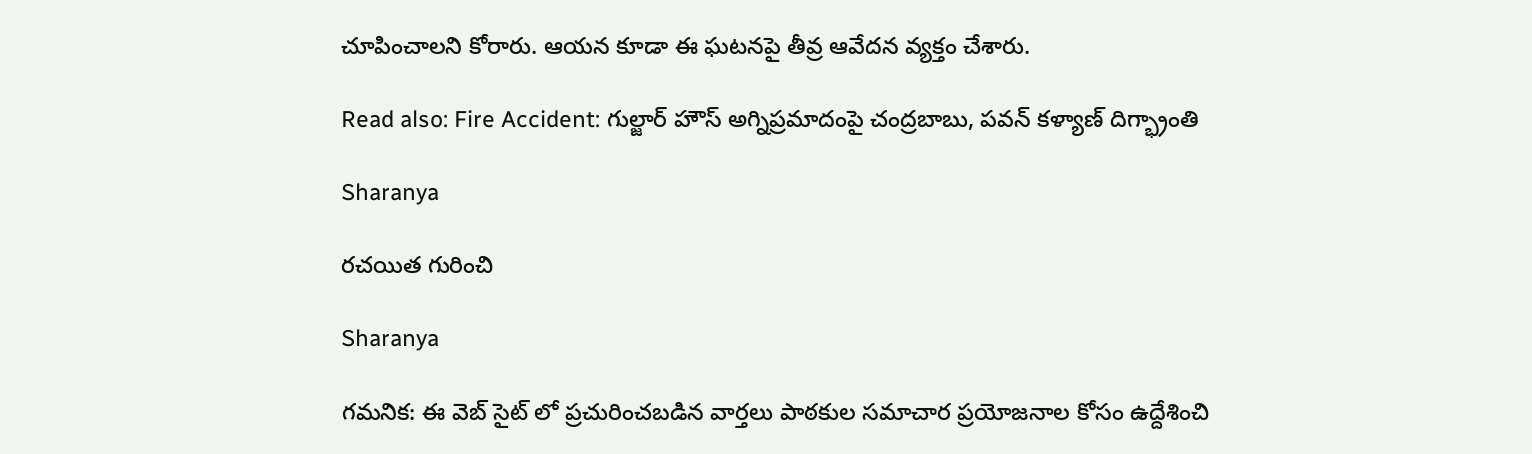చూపించాలని కోరారు. ఆయన కూడా ఈ ఘటనపై తీవ్ర ఆవేదన వ్యక్తం చేశారు.

Read also: Fire Accident: గుల్జార్ హౌస్ అగ్నిప్రమాదంపై చంద్రబాబు, పవన్ కళ్యాణ్ దిగ్భ్రాంతి

Sharanya

రచయిత గురించి

Sharanya

గమనిక: ఈ వెబ్ సైట్ లో ప్రచురించబడిన వార్తలు పాఠకుల సమాచార ప్రయోజనాల కోసం ఉద్దేశించి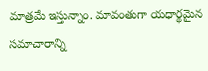మాత్రమే ఇస్తున్నాం. మావంతుగా యధార్థమైన సమాచారాన్ని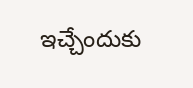ఇచ్చేందుకు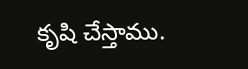కృషి చేస్తాము.